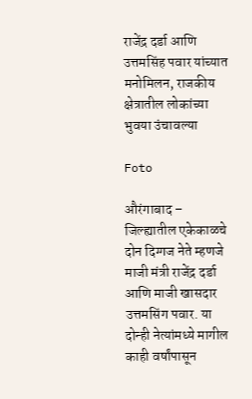राजेंद्र दर्डा आणि उत्तमसिंह पवार यांच्यात मनोमिलन, राजकीय क्षेत्रातील लोकांच्या भुवया उंचावल्या

Foto

औरंगाबाद – जिल्ह्यातील एकेकाळचे दोन दिग्गज नेते म्हणजे माजी मंत्री राजेंद्र दर्डा आणि माजी खासदार उत्तमसिंग पवार. या दोन्ही नेत्यांमध्ये मागील काही वर्षांपासून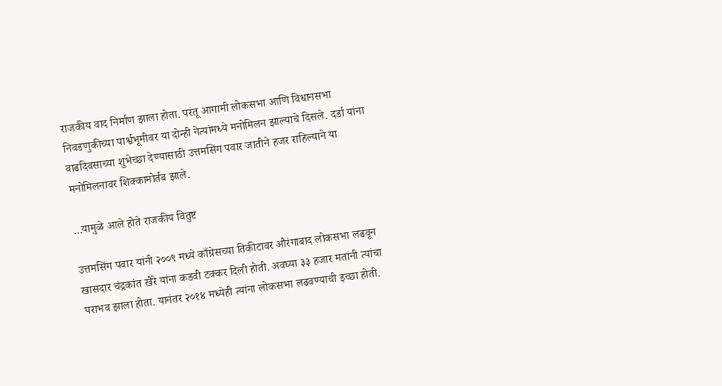राजकीय वाद निर्माण झाला होता. परंतू आगामी लोकसभा आणि विधानसभा निवडणुकीच्या पार्श्वभूमीवर या दोन्ही नेत्यांमध्ये मनोमिलन झाल्याचे दिसले. दर्डा यांना वाढदिवसाच्या शुभेच्छा देण्यासाठी उत्तमसिंग पवार जातीने हजर राहिल्याने या मनोमिलनावर शिक्कामोर्तब झाले.

...यामुळे आले होते राजकीय वितुष्ट

उत्तमसिंग पवार यांनी २००९ मध्ये काँग्रेसच्या तिकीटावर औरंगाबाद लोकसभा लढवून खासदार चंद्रकांत खैरे यांना कडवी टक्कर दिली होती. अवघ्या ३३ हजार मतांनी त्यांचा पराभव झाला होता. यानंतर २०१४ मध्येही त्यांना लोकसभा लढवण्याची इच्छा होती.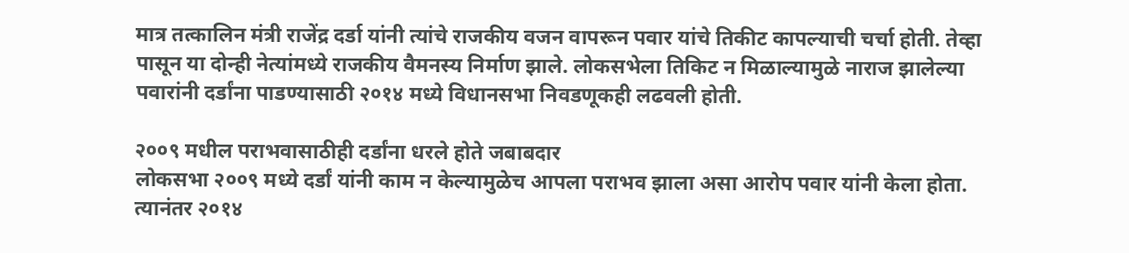मात्र तत्कालिन मंत्री राजेंद्र दर्डा यांनी त्यांचे राजकीय वजन वापरून पवार यांचे तिकीट कापल्याची चर्चा होती. तेव्हा पासून या दोन्ही नेत्यांमध्ये राजकीय वैमनस्य निर्माण झाले. लोकसभेला तिकिट न मिळाल्यामुळे नाराज झालेल्या पवारांनी दर्डांना पाडण्यासाठी २०१४ मध्ये विधानसभा निवडणूकही लढवली होती.

२००९ मधील पराभवासाठीही दर्डांना धरले होते जबाबदार
लोकसभा २००९ मध्ये दर्डां यांनी काम न केल्यामुळेच आपला पराभव झाला असा आरोप पवार यांनी केला होता. त्यानंतर २०१४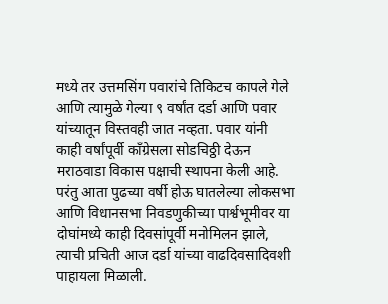मध्ये तर उत्तमसिंग पवारांचे तिकिटच कापले गेले आणि त्यामुळे गेल्या ९ वर्षांत दर्डा आणि पवार यांच्यातून विस्तवही जात नव्हता. पवार यांनी काही वर्षांपूर्वी काँग्रेसला सोडचिठ्ठी देऊन मराठवाडा विकास पक्षाची स्थापना केली आहे. परंतु आता पुढच्या वर्षी होऊ घातलेल्या लोकसभा आणि विधानसभा निवडणुकीच्या पार्श्वभूमीवर या दोघांमध्ये काही दिवसांपूर्वी मनोमिलन झाले, त्याची प्रचिती आज दर्डा यांच्या वाढदिवसादिवशी पाहायला मिळाली.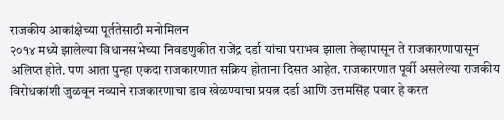राजकीय आकांक्षेच्या पूर्ततेसाठी मनोमिलन
२०१४ मध्ये झालेल्या विधानसभेच्या निवडणुकीत राजेंद्र दर्डा यांचा पराभव झाला तेव्हापासून ते राजकारणापासून अलिप्त होते. पण आता पुन्हा एकदा राजकारणात सक्रिय होताना दिसत आहेत. राजकारणात पूर्वी असलेल्या राजकीय विरोधकांशी जुळवून नव्याने राजकारणाचा डाव खेळण्याचा प्रयत्न दर्डा आणि उत्तमसिंह पवार हे करत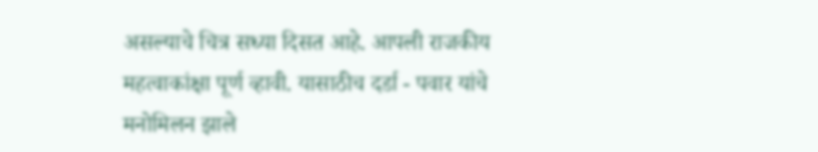असल्याचे चित्र सध्या दिसत आहे. आपली राजकीय महत्वाकांक्षा पूर्ण व्हावी. यासाठीच दर्डा - पवार यांचे मनोमिलन झाले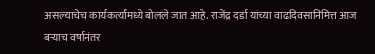असल्याचेच कार्यकर्त्यांमध्ये बोलले जात आहे. राजेंद्र दर्डा यांच्या वाढदिवसानिमित्त आज बऱ्याच वर्षानंतर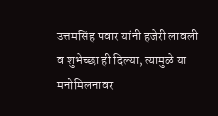उत्तमसिंह पवार यांनी हजेरी लावली व शुभेच्छा ही दिल्या, त्यामुळे या मनोमिलनावर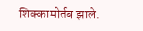शिक्कामोर्तब झाले.